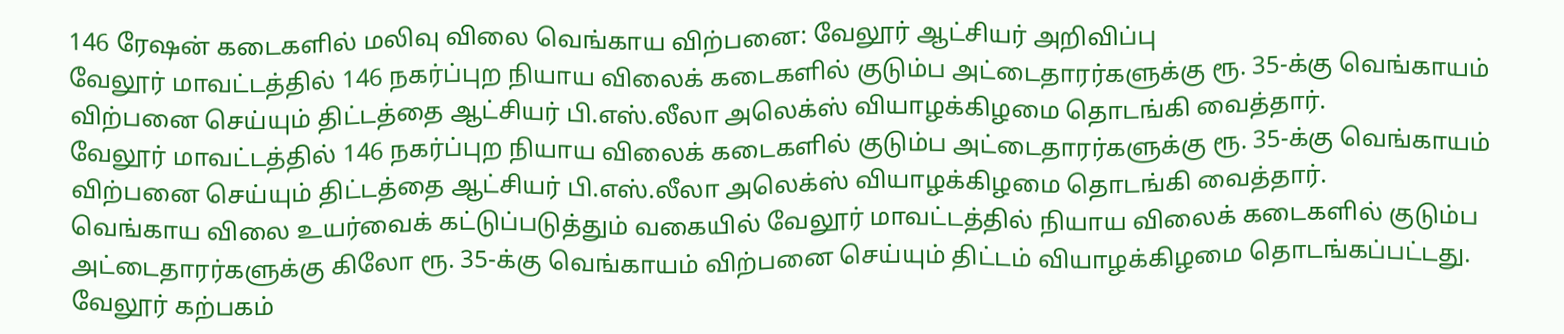146 ரேஷன் கடைகளில் மலிவு விலை வெங்காய விற்பனை: வேலூர் ஆட்சியர் அறிவிப்பு
வேலூர் மாவட்டத்தில் 146 நகர்ப்புற நியாய விலைக் கடைகளில் குடும்ப அட்டைதாரர்களுக்கு ரூ. 35-க்கு வெங்காயம் விற்பனை செய்யும் திட்டத்தை ஆட்சியர் பி.எஸ்.லீலா அலெக்ஸ் வியாழக்கிழமை தொடங்கி வைத்தார்.
வேலூர் மாவட்டத்தில் 146 நகர்ப்புற நியாய விலைக் கடைகளில் குடும்ப அட்டைதாரர்களுக்கு ரூ. 35-க்கு வெங்காயம் விற்பனை செய்யும் திட்டத்தை ஆட்சியர் பி.எஸ்.லீலா அலெக்ஸ் வியாழக்கிழமை தொடங்கி வைத்தார்.
வெங்காய விலை உயர்வைக் கட்டுப்படுத்தும் வகையில் வேலூர் மாவட்டத்தில் நியாய விலைக் கடைகளில் குடும்ப அட்டைதாரர்களுக்கு கிலோ ரூ. 35-க்கு வெங்காயம் விற்பனை செய்யும் திட்டம் வியாழக்கிழமை தொடங்கப்பட்டது.
வேலூர் கற்பகம்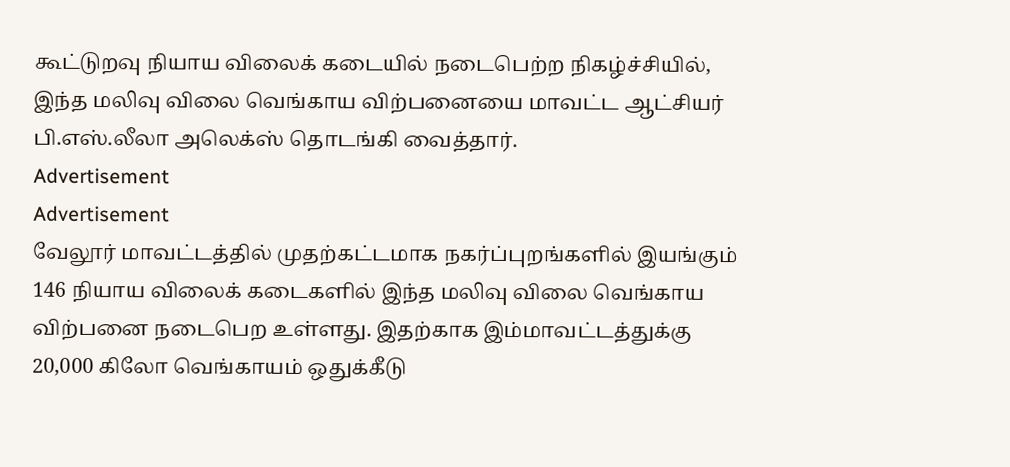கூட்டுறவு நியாய விலைக் கடையில் நடைபெற்ற நிகழ்ச்சியில், இந்த மலிவு விலை வெங்காய விற்பனையை மாவட்ட ஆட்சியர் பி.எஸ்.லீலா அலெக்ஸ் தொடங்கி வைத்தார்.
Advertisement
Advertisement
வேலூர் மாவட்டத்தில் முதற்கட்டமாக நகர்ப்புறங்களில் இயங்கும் 146 நியாய விலைக் கடைகளில் இந்த மலிவு விலை வெங்காய விற்பனை நடைபெற உள்ளது. இதற்காக இம்மாவட்டத்துக்கு 20,000 கிலோ வெங்காயம் ஒதுக்கீடு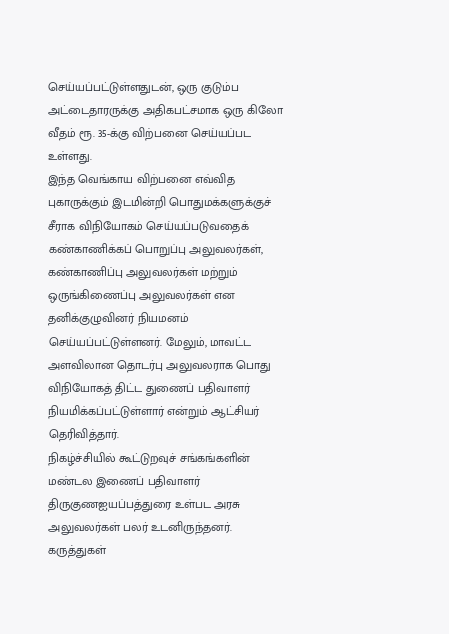செய்யப்பட்டுள்ளதுடன், ஒரு குடும்ப அட்டைதாரருக்கு அதிகபட்சமாக ஒரு கிலோ வீதம் ரூ. 35-க்கு விற்பனை செய்யப்பட உள்ளது.
இந்த வெங்காய விற்பனை எவ்வித புகாருக்கும் இடமின்றி பொதுமக்களுக்குச் சீராக விநியோகம் செய்யப்படுவதைக் கண்காணிக்கப் பொறுப்பு அலுவலர்கள், கண்காணிப்பு அலுவலர்கள் மற்றும் ஒருங்கிணைப்பு அலுவலர்கள் என தனிக்குழுவினர் நியமனம் செய்யப்பட்டுள்ளனர். மேலும், மாவட்ட அளவிலான தொடர்பு அலுவலராக பொது விநியோகத் திட்ட துணைப் பதிவாளர் நியமிக்கப்பட்டுள்ளார் என்றும் ஆட்சியர் தெரிவித்தார்.
நிகழ்ச்சியில் கூட்டுறவுச் சங்கங்களின் மண்டல இணைப் பதிவாளர் திருகுணஐயப்பத்துரை உள்பட அரசு அலுவலர்கள் பலர் உடனிருந்தனர்.
கருத்துகள்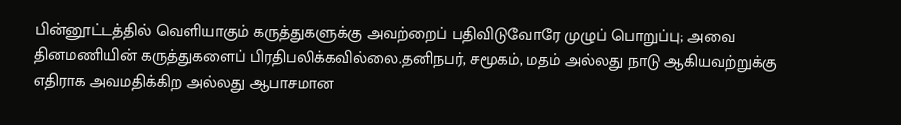பின்னூட்டத்தில் வெளியாகும் கருத்துகளுக்கு அவற்றைப் பதிவிடுவோரே முழுப் பொறுப்பு; அவை தினமணியின் கருத்துகளைப் பிரதிபலிக்கவில்லை.தனிநபர், சமூகம், மதம் அல்லது நாடு ஆகியவற்றுக்கு எதிராக அவமதிக்கிற அல்லது ஆபாசமான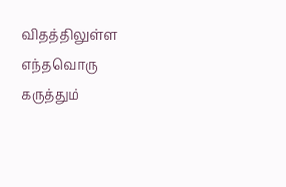விதத்திலுள்ள எந்தவொரு கருத்தும்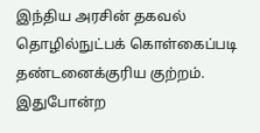இந்திய அரசின் தகவல் தொழில்நுட்பக் கொள்கைப்படி தண்டனைக்குரிய குற்றம். இதுபோன்ற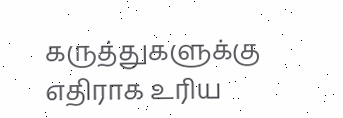கருத்துகளுக்கு எதிராக உரிய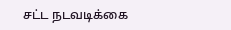சட்ட நடவடிக்கை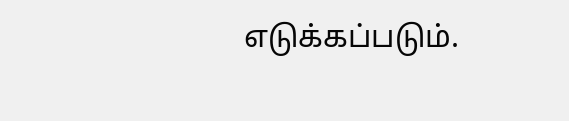எடுக்கப்படும்.